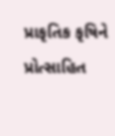પ્રાકૃતિક કૃષિને પ્રોત્સાહિત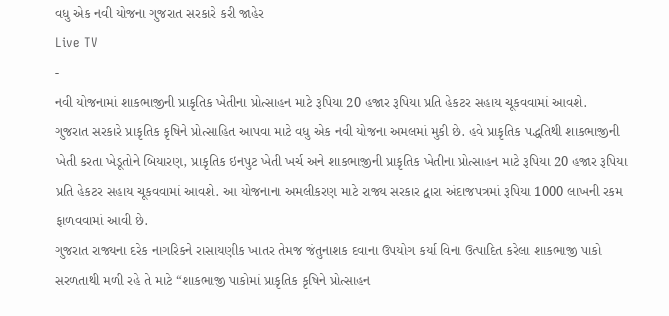વધુ એક નવી યોજના ગુજરાત સરકારે કરી જાહેર
Live TV
-
નવી યોજનામાં શાકભાજીની પ્રાકૃતિક ખેતીના પ્રોત્સાહન માટે રૂપિયા 20 હજાર રૂપિયા પ્રતિ હેકટર સહાય ચૂકવવામાં આવશે.
ગુજરાત સરકારે પ્રાકૃતિક કૃષિને પ્રોત્સાહિત આપવા માટે વધુ એક નવી યોજના અમલમાં મુકી છે. હવે પ્રાકૃતિક પદ્ધતિથી શાકભાજીની ખેતી કરતા ખેડૂતોને બિયારણ, પ્રાકૃતિક ઇનપુટ ખેતી ખર્ચ અને શાકભાજીની પ્રાકૃતિક ખેતીના પ્રોત્સાહન માટે રૂપિયા 20 હજાર રૂપિયા પ્રતિ હેકટર સહાય ચૂકવવામાં આવશે. આ યોજનાના અમલીકરણ માટે રાજ્ય સરકાર દ્વારા અંદાજપત્રમાં રૂપિયા 1000 લાખની રકમ ફાળવવામાં આવી છે.
ગુજરાત રાજ્યના દરેક નાગરિકને રાસાયણીક ખાતર તેમજ જંતુનાશક દવાના ઉપયોગ કર્યા વિના ઉત્પાદિત કરેલા શાકભાજી પાકો સરળતાથી મળી રહે તે માટે “શાકભાજી પાકોમાં પ્રાકૃતિક કૃષિને પ્રોત્સાહન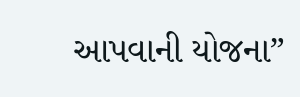આપવાની યોજના”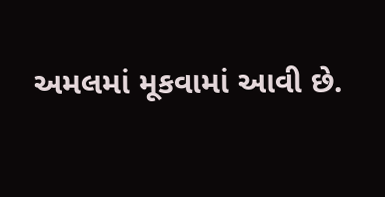અમલમાં મૂકવામાં આવી છે.